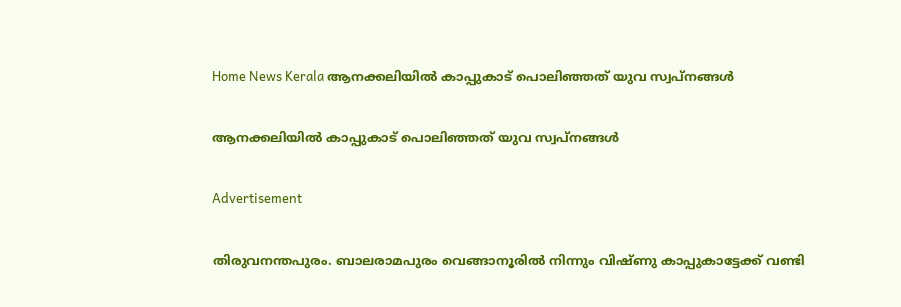Home News Kerala ആനക്കലിയിൽ കാപ്പുകാട് പൊലിഞ്ഞത് യുവ സ്വപ്നങ്ങൾ

ആനക്കലിയിൽ കാപ്പുകാട് പൊലിഞ്ഞത് യുവ സ്വപ്നങ്ങൾ

Advertisement

തിരുവനന്തപുരം. ബാലരാമപുരം വെങ്ങാനൂരിൽ നിന്നും വിഷ്ണു കാപ്പുകാട്ടേക്ക് വണ്ടി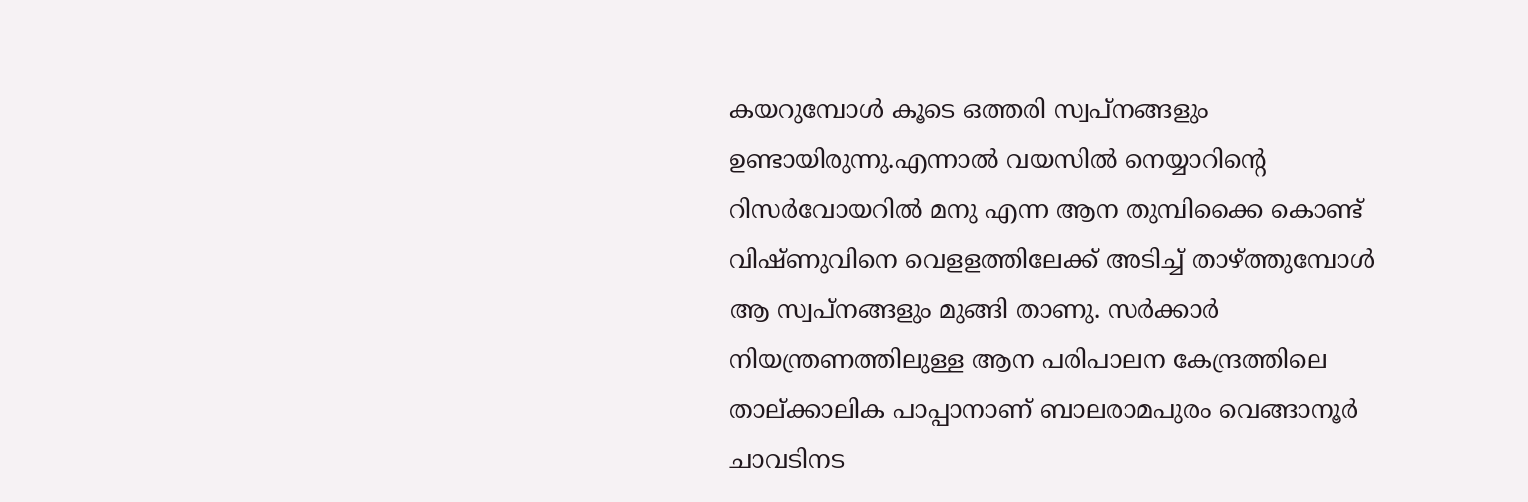കയറുമ്പോൾ കൂടെ ഒത്തരി സ്വപ്നങ്ങളും ഉണ്ടായിരുന്നു.എന്നാൽ വയസിൽ നെയ്യാറിൻ്റെ റിസർവോയറിൽ മനു എന്ന ആന തുമ്പിക്കൈ കൊണ്ട് വിഷ്ണുവിനെ വെളളത്തിലേക്ക് അടിച്ച് താഴ്ത്തുമ്പോൾ ആ സ്വപ്നങ്ങളും മുങ്ങി താണു. സർക്കാർ നിയന്ത്രണത്തിലുള്ള ആന പരിപാലന കേന്ദ്രത്തിലെ താല്ക്കാലിക പാപ്പാനാണ് ബാലരാമപുരം വെങ്ങാനൂർ ചാവടിനട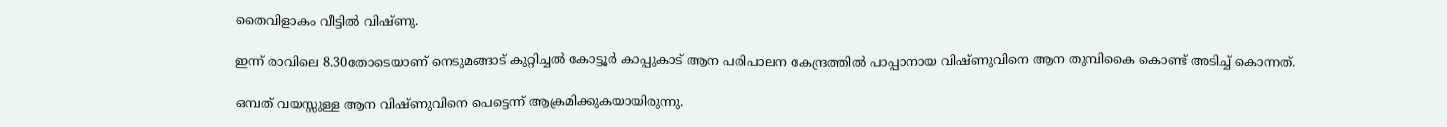തൈവിളാകം വീട്ടിൽ വിഷ്ണു.

ഇന്ന് രാവിലെ 8.30തോടെയാണ് നെടുമങ്ങാട് കുറ്റിച്ചൽ കോട്ടൂർ കാപ്പുകാട് ആന പരിപാലന കേന്ദ്രത്തിൽ പാപ്പാനായ വിഷ്ണുവിനെ ആന തുമ്പികൈ കൊണ്ട് അടിച്ച് കൊന്നത്.

ഒമ്പത് വയസ്സുള്ള ആന വിഷ്ണുവിനെ പെട്ടെന്ന് ആക്രമിക്കുകയായിരുന്നു.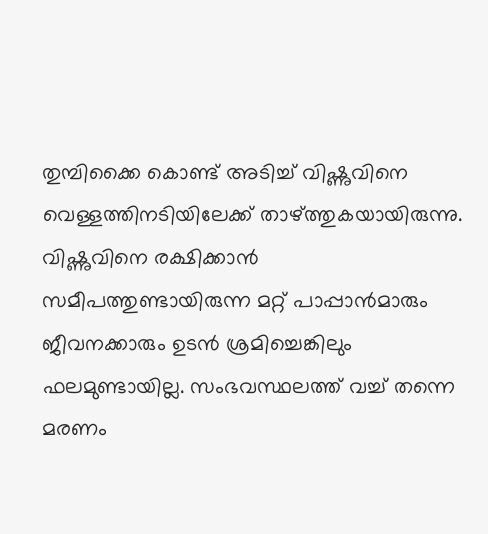തുമ്പിക്കൈ കൊണ്ട് അടിച്ച് വിഷ്ണുവിനെ വെള്ളത്തിനടിയിലേക്ക് താഴ്‌ത്തുകയായിരുന്നു. വിഷ്ണുവിനെ രക്ഷിക്കാൻ സമീപത്തുണ്ടായിരുന്ന മറ്റ് പാപ്പാൻമാരും ജീവനക്കാരും ഉടൻ ശ്രമിച്ചെങ്കിലും ഫലമുണ്ടായില്ല. സംഭവസ്ഥലത്ത് വച്ച് തന്നെ മരണം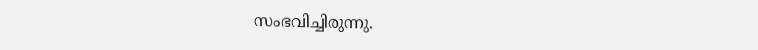സംഭവിച്ചിരുന്നു.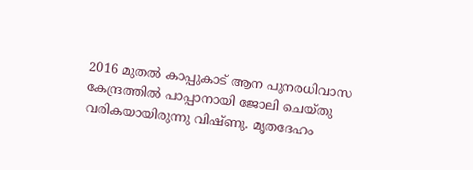2016 മുതൽ കാപ്പുകാട് ആന പുനരധിവാസ കേന്ദ്രത്തിൽ പാപ്പാനായി ജോലി ചെയ്തു വരികയായിരുന്നു വിഷ്ണു. മൃതദേഹം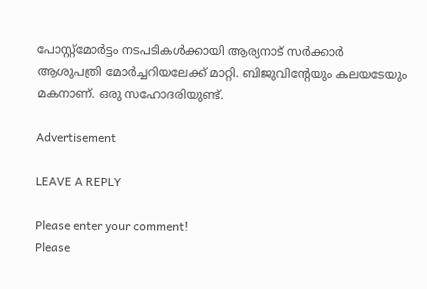പോസ്റ്റ്‌മോർട്ടം നടപടികൾക്കായി ആര്യനാട് സർക്കാർ ആശുപത്രി മോർച്ചറിയലേക്ക് മാറ്റി. ബിജുവിന്റേയും കലയടേയും മകനാണ്. ഒരു സഹോദരിയുണ്ട്‌.

Advertisement

LEAVE A REPLY

Please enter your comment!
Please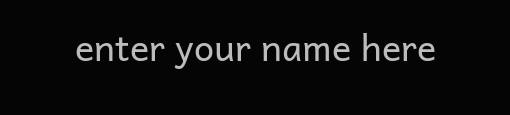enter your name here